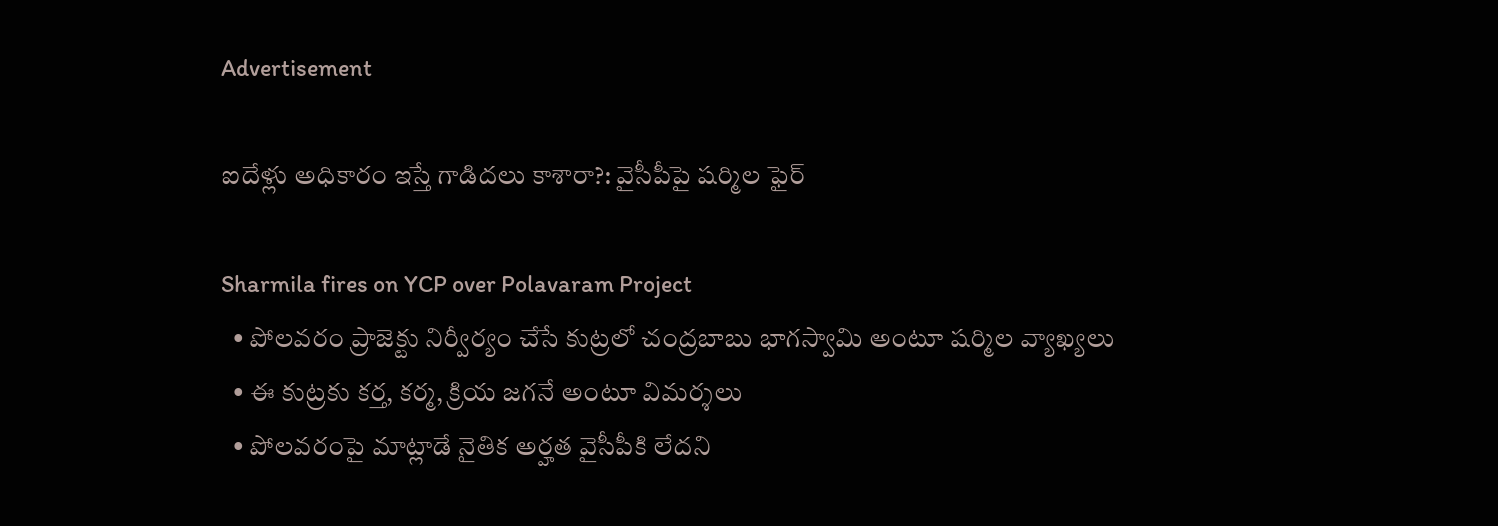Advertisement

ఐదేళ్లు అధికారం ఇస్తే గాడిదలు కాశారా?: వైసీపీపై షర్మిల ఫైర్

Sharmila fires on YCP over Polavaram Project
  • పోలవరం ప్రాజెక్టు నిర్వీర్యం చేసే కుట్రలో చంద్రబాబు భాగస్వామి అంటూ షర్మిల వ్యాఖ్యలు
  • ఈ కుట్రకు కర్త, కర్మ, క్రియ జగనే అంటూ విమర్శలు
  • పోలవరంపై మాట్లాడే నైతిక అర్హత వైసీపీకి లేదని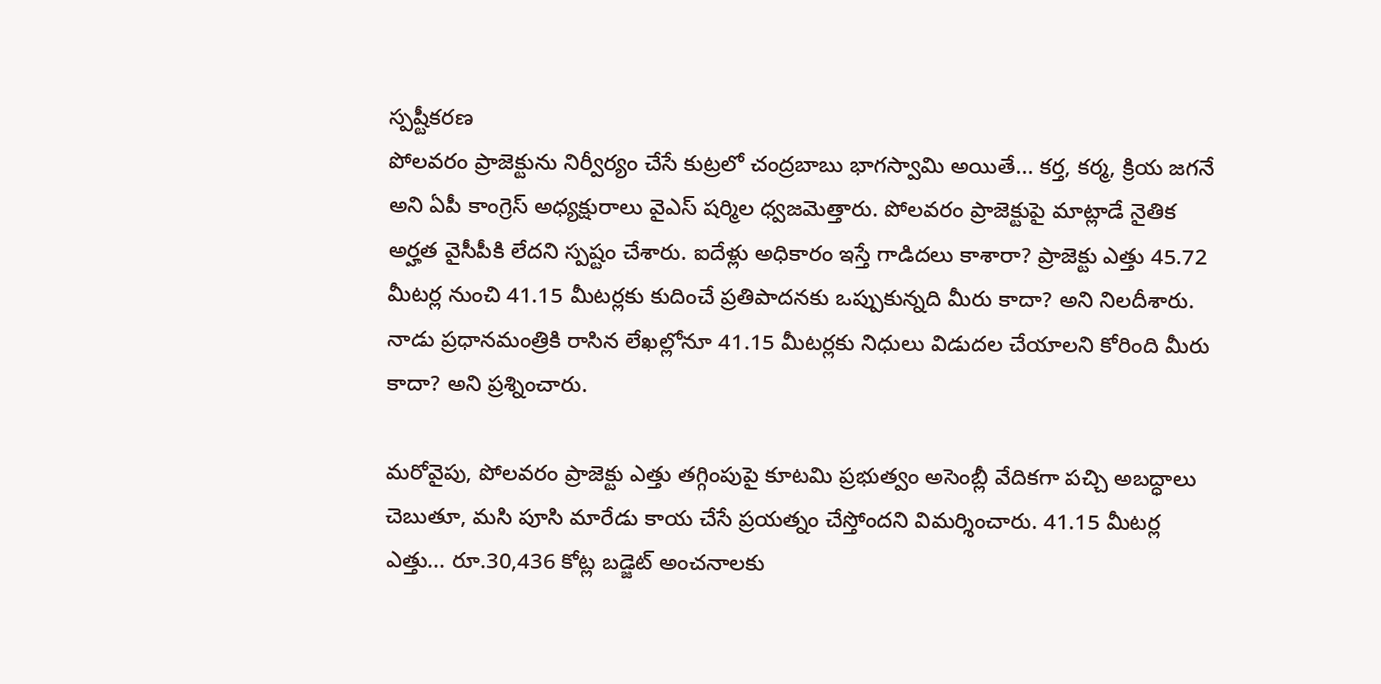స్పష్టీకరణ
పోలవరం ప్రాజెక్టును నిర్వీర్యం చేసే కుట్రలో చంద్రబాబు భాగస్వామి అయితే... కర్త, కర్మ, క్రియ జగనే అని ఏపీ కాంగ్రెస్ అధ్యక్షురాలు వైఎస్ షర్మిల ధ్వజమెత్తారు. పోలవరం ప్రాజెక్టుపై మాట్లాడే నైతిక అర్హత వైసీపీకి లేదని స్పష్టం చేశారు. ఐదేళ్లు అధికారం ఇస్తే గాడిదలు కాశారా? ప్రాజెక్టు ఎత్తు 45.72 మీటర్ల నుంచి 41.15 మీటర్లకు కుదించే ప్రతిపాదనకు ఒప్పుకున్నది మీరు కాదా? అని నిలదీశారు. నాడు ప్రధానమంత్రికి రాసిన లేఖల్లోనూ 41.15 మీటర్లకు నిధులు విడుదల చేయాలని కోరింది మీరు కాదా? అని ప్రశ్నించారు.

మరోవైపు, పోలవరం ప్రాజెక్టు ఎత్తు తగ్గింపుపై కూటమి ప్రభుత్వం అసెంబ్లీ వేదికగా పచ్చి అబద్ధాలు చెబుతూ, మసి పూసి మారేడు కాయ చేసే ప్రయత్నం చేస్తోందని విమర్శించారు. 41.15 మీటర్ల ఎత్తు... రూ.30,436 కోట్ల బడ్జెట్ అంచనాలకు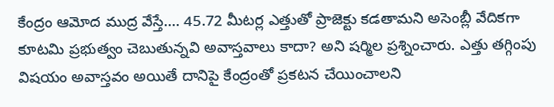కేంద్రం ఆమోద ముద్ర వేస్తే.... 45.72 మీటర్ల ఎత్తుతో ప్రాజెక్టు కడతామని అసెంబ్లీ వేదికగా కూటమి ప్రభుత్వం చెబుతున్నవి అవాస్తవాలు కాదా? అని షర్మిల ప్రశ్నించారు. ఎత్తు తగ్గింపు విషయం అవాస్తవం అయితే దానిపై కేంద్రంతో ప్రకటన చేయించాలని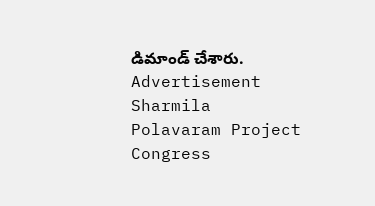డిమాండ్ చేశారు.
Advertisement
Sharmila
Polavaram Project
Congress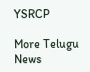YSRCP

More Telugu News